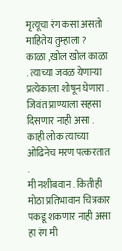मृत्यूचा रंग कसा असतो माहितेय तुम्हाला ?
काळा ,खोल खोल काळा . त्याच्या जवळ येणाऱ्या प्रत्येकाला शोषून घेणारा . जिवंत प्राण्याला सहसा दिसणार नाही असा .
काही लोक त्याच्या ओढिनेच मरण पत्करतात .
मी नशीबवान . कितीही मोठा प्रतिभावान चित्रकार पकडू शकणार नाही असा हा रंग मी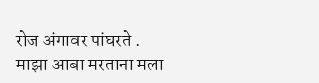रोज अंगावर पांघरते .
माझा आबा मरताना मला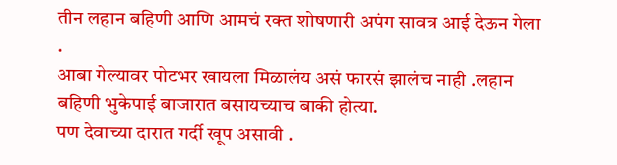तीन लहान बहिणी आणि आमचं रक्त शोषणारी अपंग सावत्र आई देऊन गेला .
आबा गेल्यावर पोटभर खायला मिळालंय असं फारसं झालंच नाही .लहान बहिणी भुकेपाई बाजारात बसायच्याच बाकी होत्या.
पण देवाच्या दारात गर्दी खूप असावी .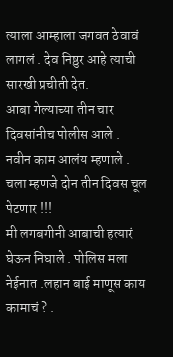त्याला आम्हाला जगवत ठेवावं लागलं . देव निष्ठुर आहे त्याची सारखी प्रचीती देत.
आबा गेल्याच्या तीन चार दिवसांनीच पोलीस आले .
नवीन काम आलंय म्हणाले .
चला म्हणजे दोन तीन दिवस चूल पेटणार !!!
मी लगबगीनी आबाची हत्यारं घेऊन निघाले . पोलिस मला नेईनात .लहान बाई माणूस काय कामाचं ? .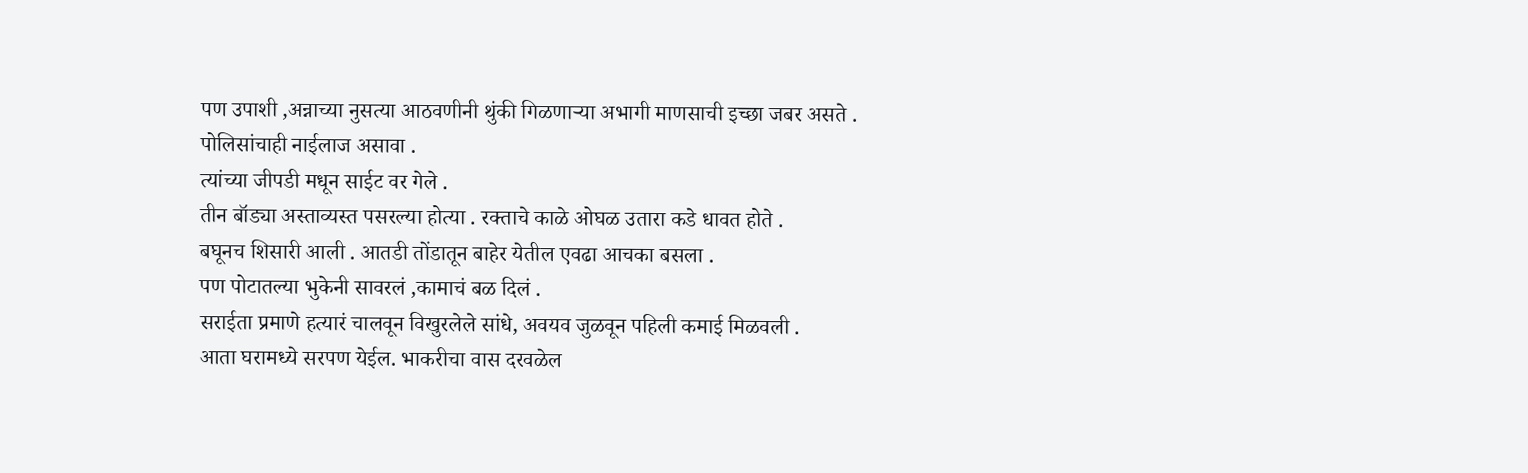पण उपाशी ,अन्नाच्या नुसत्या आठवणीनी थुंकी गिळणाऱ्या अभागी माणसाची इच्छा जबर असते .
पोलिसांचाही नाईलाज असावा .
त्यांच्या जीपडी मधून साईट वर गेले .
तीन बॉड्या अस्ताव्यस्त पसरल्या होत्या . रक्ताचे काळे ओघळ उतारा कडे धावत होते .
बघूनच शिसारी आली . आतडी तोंडातून बाहेर येतील एवढा आचका बसला .
पण पोटातल्या भुकेनी सावरलं ,कामाचं बळ दिलं .
सराईता प्रमाणे हत्यारं चालवून विखुरलेले सांधे, अवयव जुळवून पहिली कमाई मिळवली .
आता घरामध्ये सरपण येईल. भाकरीचा वास दरवळेल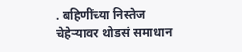. बहिणींच्या निस्तेज चेहेऱ्यावर थोडसं समाधान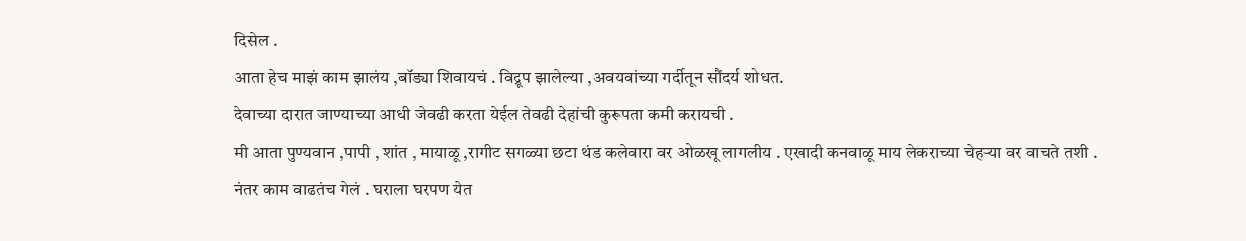दिसेल .
आता हेच माझं काम झालंय ,बॉड्या शिवायचं . विद्रूप झालेल्या ,अवयवांच्या गर्दीतून सौंदर्य शोधत.
देवाच्या दारात जाण्याच्या आधी जेवढी करता येईल तेवढी देहांची कुरूपता कमी करायची .
मी आता पुण्यवान ,पापी , शांत , मायाळू ,रागीट सगळ्या छटा थंड कलेवारा वर ओळखू लागलीय . एखादी कनवाळू माय लेकराच्या चेहऱ्या वर वाचते तशी .
नंतर काम वाढतंच गेलं . घराला घरपण येत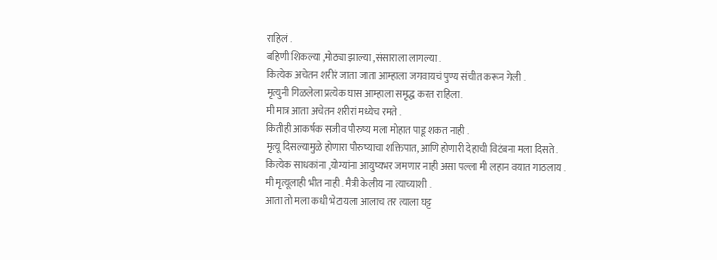राहिलं .
बहिणी शिकल्या ,मोठ्या झाल्या ,संसाराला लागल्या .
कित्येक अचेतन शरीरं जाता जाता आम्हाला जगवायचं पुण्य संचीत करून गेली .
मृत्युनी गिळलेला प्रत्येक घास आम्हाला समृद्ध करत राहिला.
मी मात्र आता अचेतन शरीरां मध्येच रमते .
कितीही आकर्षक सजीव पौरुष्य मला मोहात पाडू शकत नाही .
मृत्यू दिसल्यामुळे होणारा पौरुष्याचा शक्तिपात, आणि होणारी देहाची विटंबना मला दिसते .
कित्येक साधकांना ,योग्यांना आयुष्यभर जमणार नाही असा पल्ला मी लहान वयात गाठलाय .
मी मृत्यूलाही भीत नाही . मैत्री केलीय ना त्याच्याशी .
आता तो मला कधी भेटायला आलाच तर त्याला घट्ट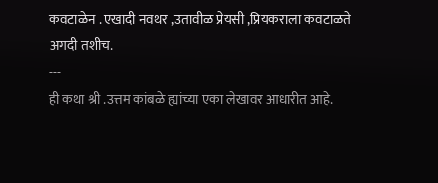कवटाळेन . एखादी नवथर ,उतावीळ प्रेयसी ,प्रियकराला कवटाळते अगदी तशीच.
---
ही कथा श्री .उत्तम कांबळे ह्यांच्या एका लेखावर आधारीत आहे.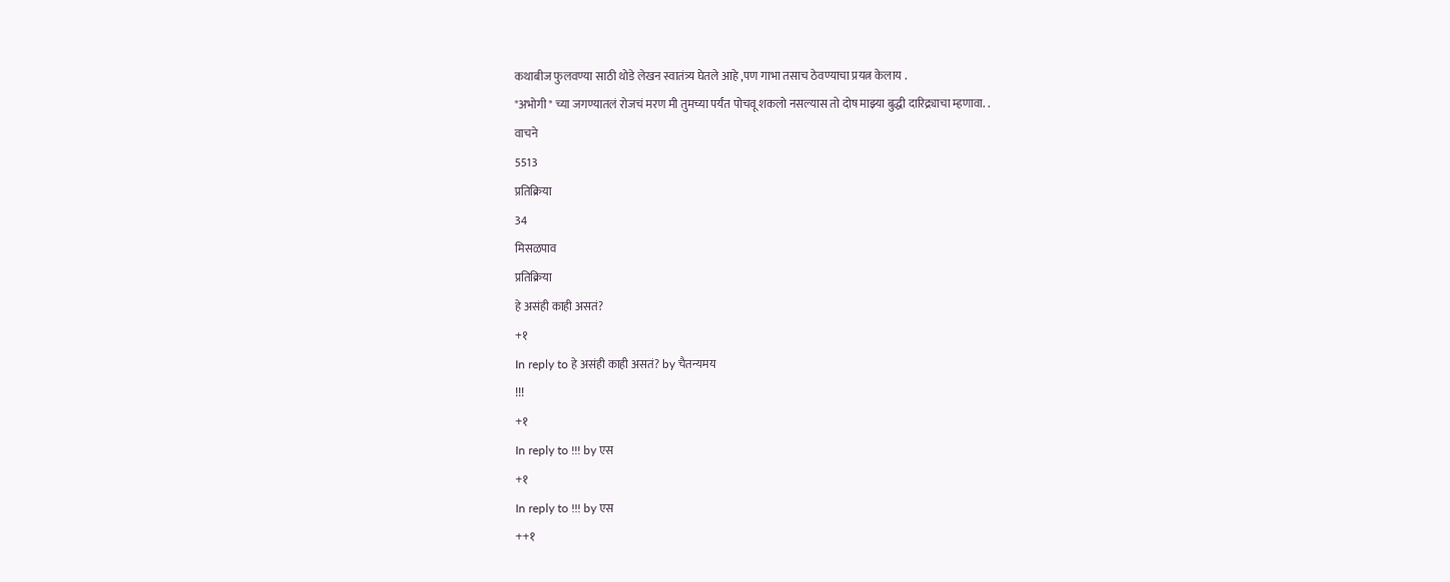कथाबीज फुलवण्या साठी थोडे लेखन स्वातंत्र्य घेतले आहे ,पण गाभा तसाच ठेवण्याचा प्रयत्न केलाय .
"अभोगी " च्या जगण्यातलं रोजचं मरण मी तुमच्या पर्यंत पोचवू शकलो नसल्यास तो दोष माझ्या बुद्धी दारिद्र्याचा म्हणावा. .
वाचने
5513
प्रतिक्रिया
34
मिसळपाव
प्रतिक्रिया
हे असंही काही असतं?
+१
In reply to हे असंही काही असतं? by चैतन्यमय
!!!
+१
In reply to !!! by एस
+१
In reply to !!! by एस
++१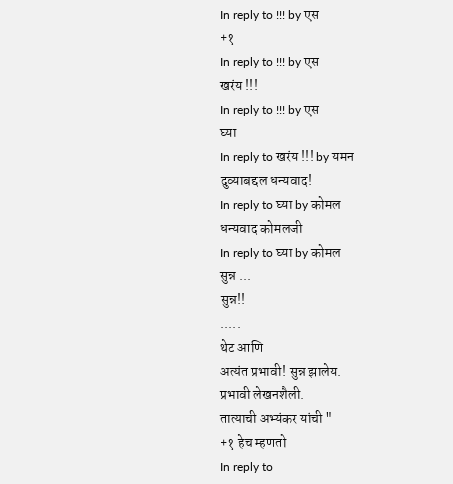In reply to !!! by एस
+१
In reply to !!! by एस
खरंय !!!
In reply to !!! by एस
घ्या
In reply to खरंय !!! by यमन
दुव्याबद्दल धन्यवाद!
In reply to घ्या by कोमल
धन्यवाद कोमलजी
In reply to घ्या by कोमल
सुन्न ...
सुन्न!!
.....
थेट आणि
अत्यंत प्रभावी! सुन्न झालेय.
प्रभावी लेखनशैली.
तात्याची अभ्यंकर यांची "
+१ हेच म्हणतो
In reply to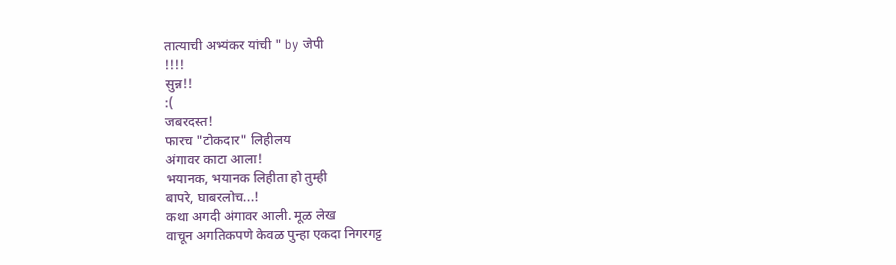तात्याची अभ्यंकर यांची " by जेपी
!!!!
सुन्न!!
:(
जबरदस्त!
फारच "टोकदार" लिहीलय
अंगावर काटा आला!
भयानक, भयानक लिहीता हो तुम्ही
बापरे, घाबरलोच...!
कथा अगदी अंगावर आली. मूळ लेख
वाचून अगतिकपणे केवळ पुन्हा एकदा निगरगट्ट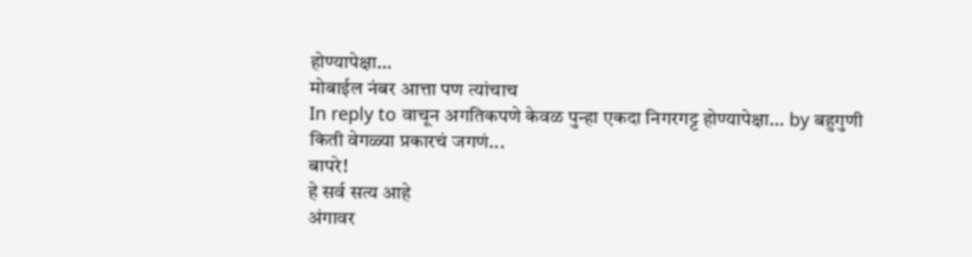होण्यापेक्षा...
मोबाईल नंबर आत्ता पण त्यांचाच
In reply to वाचून अगतिकपणे केवळ पुन्हा एकदा निगरगट्ट होण्यापेक्षा... by बहुगुणी
किती वेगळ्या प्रकारचं जगणं...
बापरे!
हे सर्व सत्य आहे
अंगावर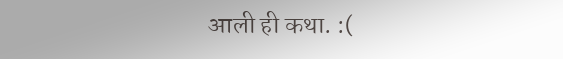आली ही कथा. :(